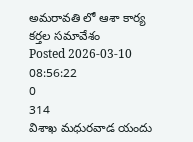అమరావతి లో ఆశా కార్య కర్తల సమావేశం
Posted 2026-03-10 08:56:22
0
314
విశాఖ మధురవాడ యందు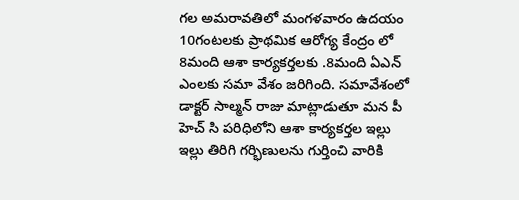గల అమరావతిలో మంగళవారం ఉదయం 10గంటలకు ప్రాథమిక ఆరోగ్య కేంద్రం లో 8మంది ఆశా కార్యకర్తలకు .8మంది ఏఎన్ ఎంలకు సమా వేశం జరిగింది. సమావేశంలో డాక్టర్ సాల్మన్ రాజు మాట్లాడుతూ మన పీ హెచ్ సి పరిధిలోని ఆశా కార్యకర్తల ఇల్లు ఇల్లు తిరిగి గర్భిణులను గుర్తించి వారికి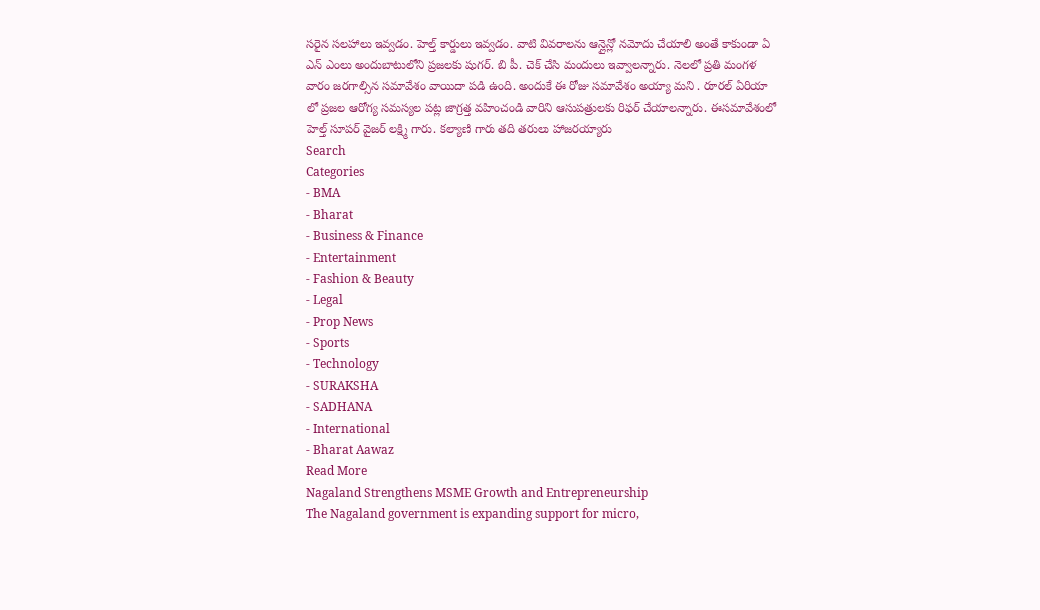సరైన సలహాలు ఇవ్వడం. హెల్త్ కార్డులు ఇవ్వడం. వాటి వివరాలను ఆన్లైన్లో నమోదు చేయాలి అంతే కాకుండా ఏ ఎన్ ఎంలు అందుబాటులోని ప్రజలకు షుగర్. బి పీ. చెక్ చేసి మందులు ఇవ్వాలన్నారు. నెలలో ప్రతి మంగళ వారం జరగాల్సిన సమావేశం వాయిదా పడి ఉంది. అందుకే ఈ రోజు సమావేశం అయ్యా మని . రూరల్ ఏరియా లో ప్రజల ఆరోగ్య సమస్యల పట్ల జాగ్రత్త వహించండి వారిని ఆసుపత్రులకు రిఫర్ చేయాలన్నారు. ఈసమావేశంలో హెల్త్ సూపర్ వైజర్ లక్ష్మి గారు. కల్యాణి గారు తది తరులు హాజరయ్యారు
Search
Categories
- BMA
- Bharat
- Business & Finance
- Entertainment
- Fashion & Beauty
- Legal
- Prop News
- Sports
- Technology
- SURAKSHA
- SADHANA
- International
- Bharat Aawaz
Read More
Nagaland Strengthens MSME Growth and Entrepreneurship
The Nagaland government is expanding support for micro,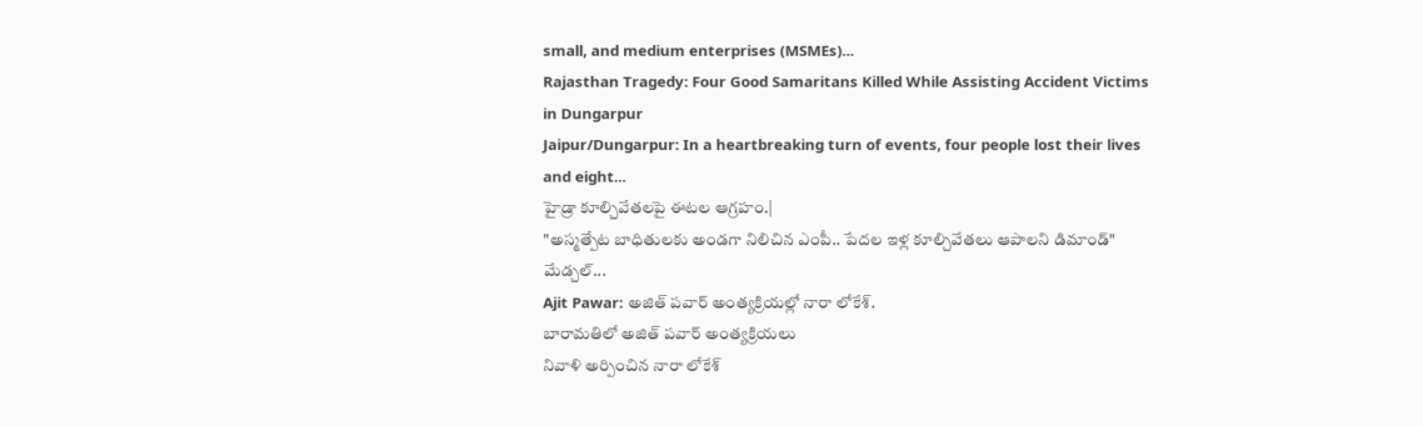small, and medium enterprises (MSMEs)...
Rajasthan Tragedy: Four Good Samaritans Killed While Assisting Accident Victims in Dungarpur
Jaipur/Dungarpur: In a heartbreaking turn of events, four people lost their lives and eight...
హైడ్రా కూల్చివేతలపై ఈటల ఆగ్రహం.|
"అస్మత్పేట బాధితులకు అండగా నిలిచిన ఎంపీ.. పేదల ఇళ్ల కూల్చివేతలు ఆపాలని డిమాండ్"
మేడ్చల్...
Ajit Pawar: అజిత్ పవార్ అంత్యక్రియల్లో నారా లోకేశ్.
బారామతిలో అజిత్ పవార్ అంత్యక్రియలు
నివాళి అర్పించిన నారా లోకేశ్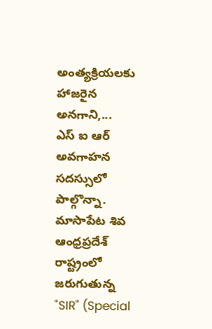అంత్యక్రియలకు హాజరైన అనగాని,...
ఎస్ ఐ ఆర్ అవగాహన సదస్సులో పాల్గొన్నా. మాసాపేట శివ
ఆంధ్రప్రదేశ్ రాష్ట్రంలో జరుగుతున్న "SIR" (Special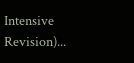Intensive Revision)...